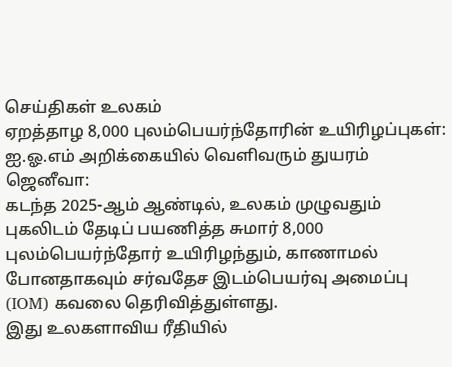செய்திகள் உலகம்
ஏறத்தாழ 8,000 புலம்பெயர்ந்தோரின் உயிரிழப்புகள்: ஐ.ஓ.எம் அறிக்கையில் வெளிவரும் துயரம்
ஜெனீவா:
கடந்த 2025-ஆம் ஆண்டில், உலகம் முழுவதும் புகலிடம் தேடிப் பயணித்த சுமார் 8,000 புலம்பெயர்ந்தோர் உயிரிழந்தும், காணாமல் போனதாகவும் சர்வதேச இடம்பெயர்வு அமைப்பு (IOM) கவலை தெரிவித்துள்ளது.
இது உலகளாவிய ரீதியில்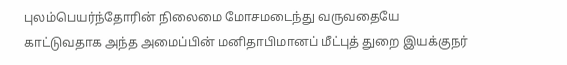புலம்பெயர்ந்தோரின் நிலைமை மோசமடைந்து வருவதையே காட்டுவதாக அந்த அமைப்பின் மனிதாபிமானப் மீட்புத் துறை இயக்குநர்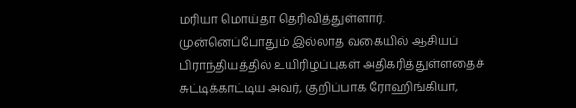மரியா மொய்தா தெரிவித்துள்ளார்.
முன்னெப்போதும் இல்லாத வகையில் ஆசியப் பிராந்தியத்தில் உயிரிழப்புகள் அதிகரித்துள்ளதைச் சுட்டிக்காட்டிய அவர், குறிப்பாக ரோஹிங்கியா,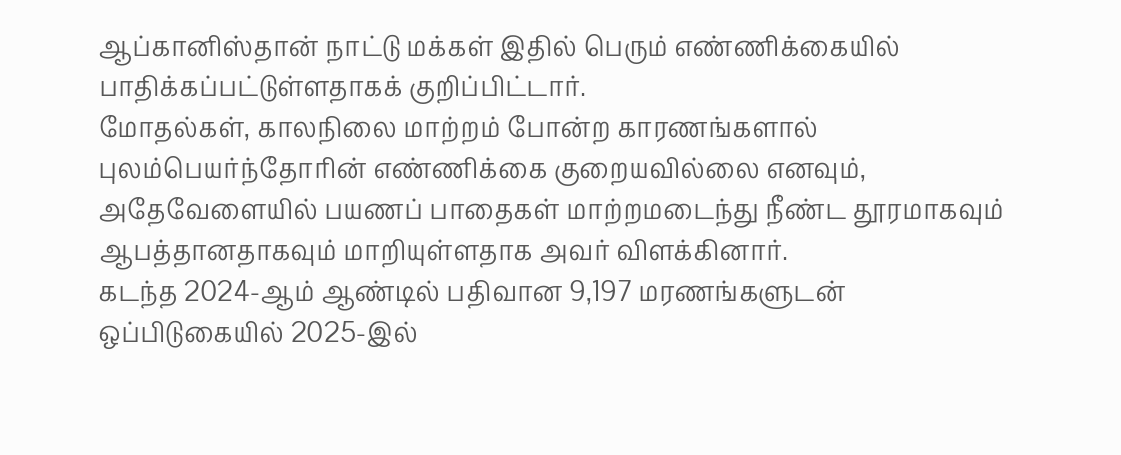ஆப்கானிஸ்தான் நாட்டு மக்கள் இதில் பெரும் எண்ணிக்கையில் பாதிக்கப்பட்டுள்ளதாகக் குறிப்பிட்டார்.
மோதல்கள், காலநிலை மாற்றம் போன்ற காரணங்களால் புலம்பெயர்ந்தோரின் எண்ணிக்கை குறையவில்லை எனவும், அதேவேளையில் பயணப் பாதைகள் மாற்றமடைந்து நீண்ட தூரமாகவும் ஆபத்தானதாகவும் மாறியுள்ளதாக அவர் விளக்கினார்.
கடந்த 2024-ஆம் ஆண்டில் பதிவான 9,197 மரணங்களுடன் ஒப்பிடுகையில் 2025-இல்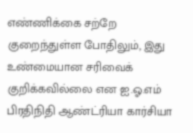எண்ணிக்கை சற்றே குறைந்துள்ள போதிலும், இது உண்மையான சரிவைக் குறிக்கவில்லை என ஐ.ஓ.எம் பிரதிநிதி ஆண்ட்ரியா கார்சியா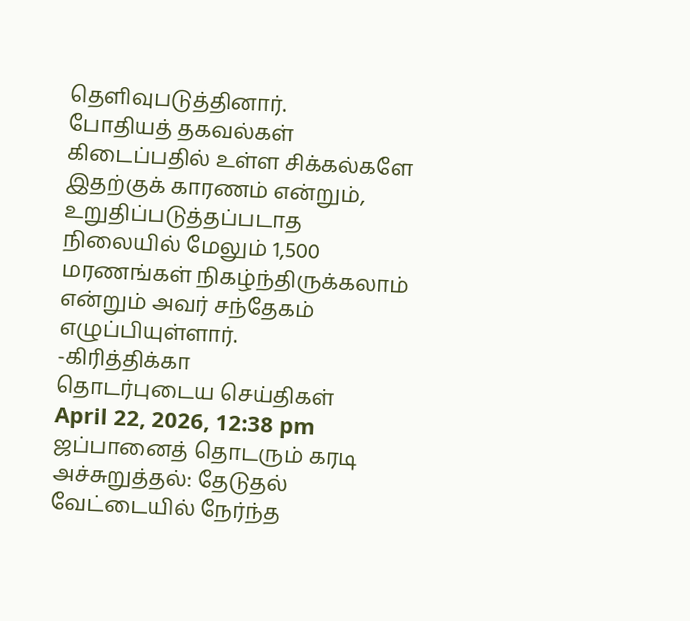தெளிவுபடுத்தினார்.
போதியத் தகவல்கள் கிடைப்பதில் உள்ள சிக்கல்களே இதற்குக் காரணம் என்றும், உறுதிப்படுத்தப்படாத நிலையில் மேலும் 1,500 மரணங்கள் நிகழ்ந்திருக்கலாம் என்றும் அவர் சந்தேகம் எழுப்பியுள்ளார்.
-கிரித்திக்கா
தொடர்புடைய செய்திகள்
April 22, 2026, 12:38 pm
ஜப்பானைத் தொடரும் கரடி அச்சுறுத்தல்: தேடுதல் வேட்டையில் நேர்ந்த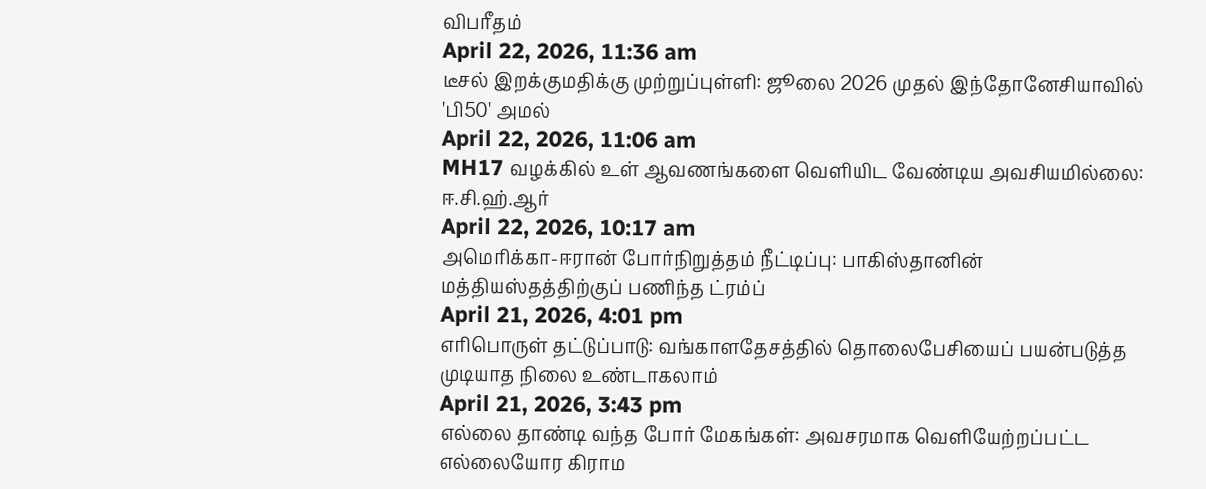விபரீதம்
April 22, 2026, 11:36 am
டீசல் இறக்குமதிக்கு முற்றுப்புள்ளி: ஜூலை 2026 முதல் இந்தோனேசியாவில் 'பி50' அமல்
April 22, 2026, 11:06 am
MH17 வழக்கில் உள் ஆவணங்களை வெளியிட வேண்டிய அவசியமில்லை: ஈ.சி.ஹ்.ஆர்
April 22, 2026, 10:17 am
அமெரிக்கா-ஈரான் போர்நிறுத்தம் நீட்டிப்பு: பாகிஸ்தானின் மத்தியஸ்தத்திற்குப் பணிந்த ட்ரம்ப்
April 21, 2026, 4:01 pm
எரிபொருள் தட்டுப்பாடு: வங்காளதேசத்தில் தொலைபேசியைப் பயன்படுத்த முடியாத நிலை உண்டாகலாம்
April 21, 2026, 3:43 pm
எல்லை தாண்டி வந்த போர் மேகங்கள்: அவசரமாக வெளியேற்றப்பட்ட எல்லையோர கிராம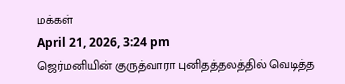மக்கள்
April 21, 2026, 3:24 pm
ஜெர்மனியின் குருத்வாரா புனிதத்தலத்தில் வெடித்த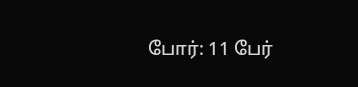போர்: 11 பேர்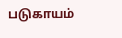படுகாயம்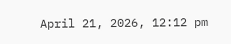April 21, 2026, 12:12 pm